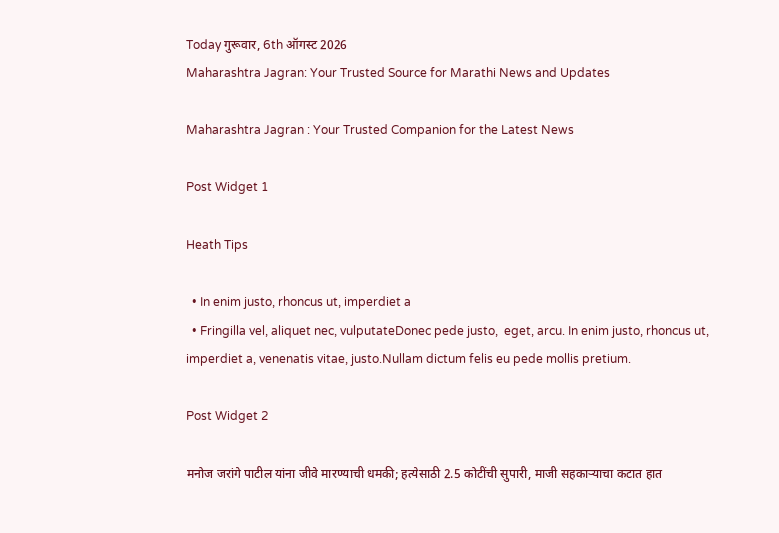Today गुरूवार, 6th ऑगस्ट 2026
Maharashtra Jagran: Your Trusted Source for Marathi News and Updates

Maharashtra Jagran : Your Trusted Companion for the Latest News

Post Widget 1

Heath Tips

  • In enim justo, rhoncus ut, imperdiet a
  • Fringilla vel, aliquet nec, vulputateDonec pede justo,  eget, arcu. In enim justo, rhoncus ut, imperdiet a, venenatis vitae, justo.Nullam dictum felis eu pede mollis pretium.

Post Widget 2

मनोज जरांगे पाटील यांना जीवे मारण्याची धमकी; हत्येसाठी 2.5 कोटींची सुपारी, माजी सहकाऱ्याचा कटात हात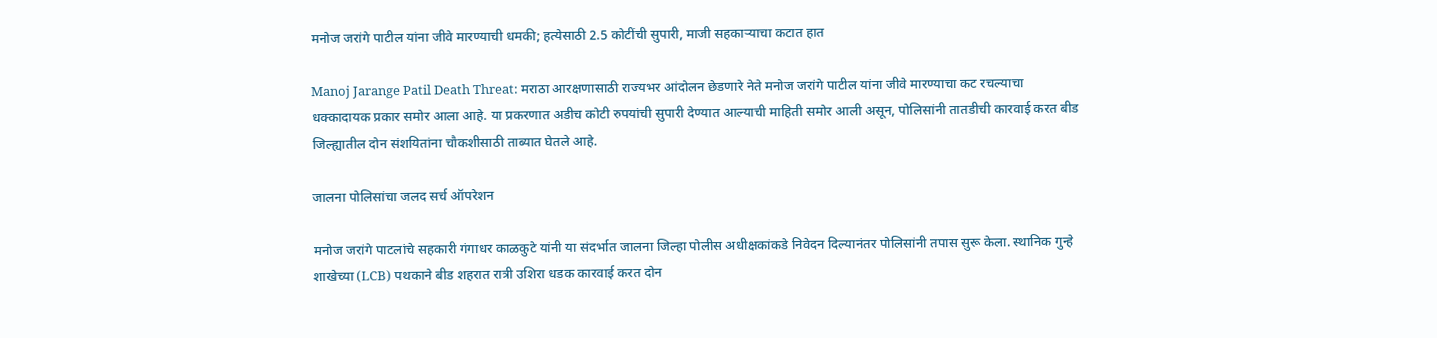मनोज जरांगे पाटील यांना जीवे मारण्याची धमकी; हत्येसाठी 2.5 कोटींची सुपारी, माजी सहकाऱ्याचा कटात हात

Manoj Jarange Patil Death Threat: मराठा आरक्षणासाठी राज्यभर आंदोलन छेडणारे नेते मनोज जरांगे पाटील यांना जीवे मारण्याचा कट रचल्याचा धक्कादायक प्रकार समोर आला आहे. या प्रकरणात अडीच कोटी रुपयांची सुपारी देण्यात आल्याची माहिती समोर आली असून, पोलिसांनी तातडीची कारवाई करत बीड जिल्ह्यातील दोन संशयितांना चौकशीसाठी ताब्यात घेतले आहे.

जालना पोलिसांचा जलद सर्च ऑपरेशन

मनोज जरांगे पाटलांचे सहकारी गंगाधर काळकुटे यांनी या संदर्भात जालना जिल्हा पोलीस अधीक्षकांकडे निवेदन दिल्यानंतर पोलिसांनी तपास सुरू केला. स्थानिक गुन्हे शाखेच्या (LCB) पथकाने बीड शहरात रात्री उशिरा धडक कारवाई करत दोन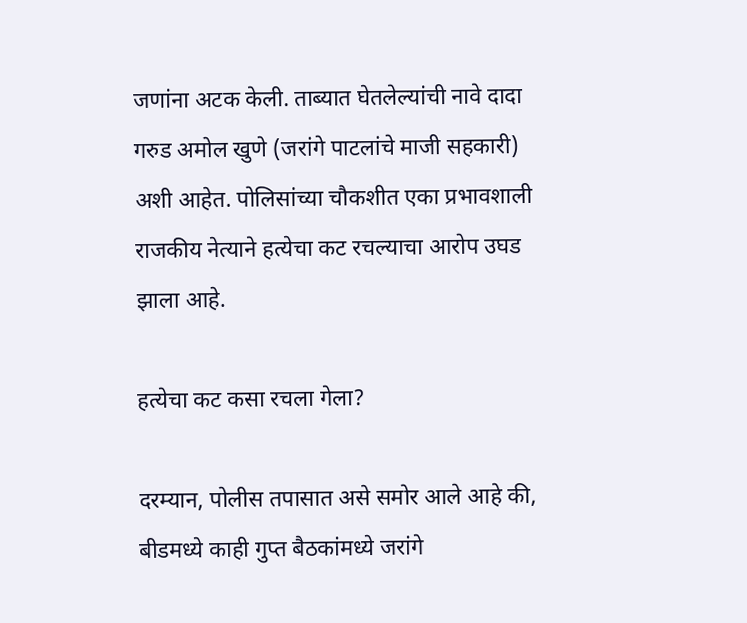जणांना अटक केली. ताब्यात घेतलेल्यांची नावे दादा गरुड अमोल खुणे (जरांगे पाटलांचे माजी सहकारी) अशी आहेत. पोलिसांच्या चौकशीत एका प्रभावशाली राजकीय नेत्याने हत्येचा कट रचल्याचा आरोप उघड झाला आहे.

हत्येचा कट कसा रचला गेला?

दरम्यान, पोलीस तपासात असे समोर आले आहे की, बीडमध्ये काही गुप्त बैठकांमध्ये जरांगे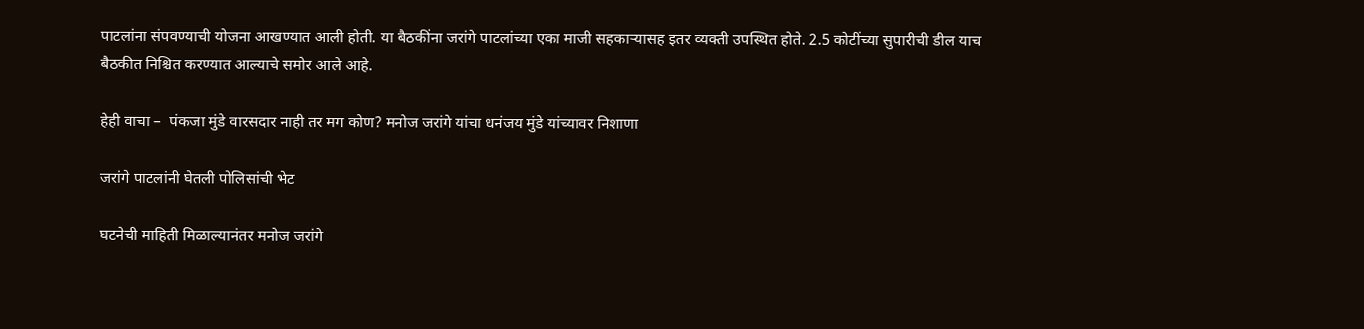पाटलांना संपवण्याची योजना आखण्यात आली होती. या बैठकींना जरांगे पाटलांच्या एका माजी सहकाऱ्यासह इतर व्यक्ती उपस्थित होते. 2.5 कोटींच्या सुपारीची डील याच बैठकीत निश्चित करण्यात आल्याचे समोर आले आहे.

हेही वाचा –  पंकजा मुंडे वारसदार नाही तर मग कोण? मनोज जरांगे यांचा धनंजय मुंडे यांच्यावर निशाणा

जरांगे पाटलांनी घेतली पोलिसांची भेट

घटनेची माहिती मिळाल्यानंतर मनोज जरांगे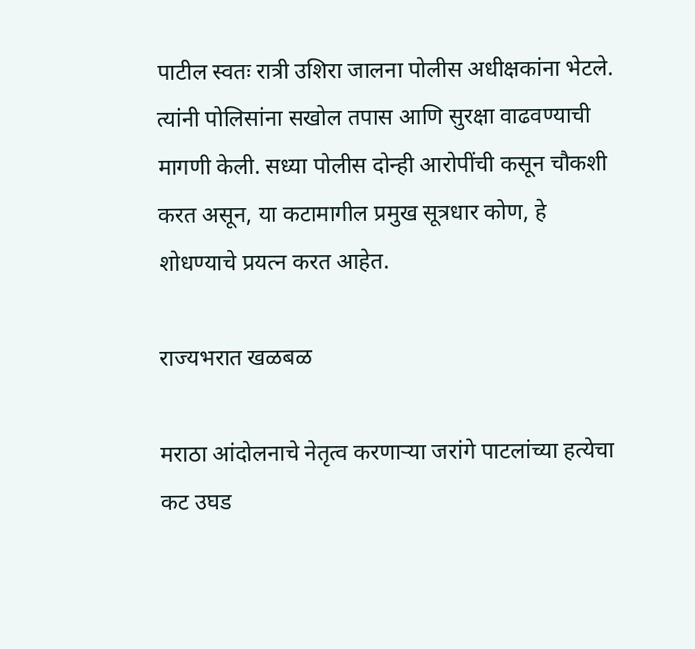पाटील स्वतः रात्री उशिरा जालना पोलीस अधीक्षकांना भेटले. त्यांनी पोलिसांना सखोल तपास आणि सुरक्षा वाढवण्याची मागणी केली. सध्या पोलीस दोन्ही आरोपींची कसून चौकशी करत असून, या कटामागील प्रमुख सूत्रधार कोण, हे शोधण्याचे प्रयत्न करत आहेत.

राज्यभरात खळबळ

मराठा आंदोलनाचे नेतृत्व करणाऱ्या जरांगे पाटलांच्या हत्येचा कट उघड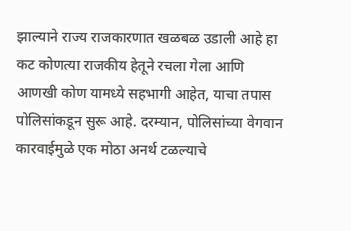झाल्याने राज्य राजकारणात खळबळ उडाली आहे हा कट कोणत्या राजकीय हेतूने रचला गेला आणि आणखी कोण यामध्ये सहभागी आहेत, याचा तपास पोलिसांकडून सुरू आहे. दरम्यान, पोलिसांच्या वेगवान कारवाईमुळे एक मोठा अनर्थ टळल्याचे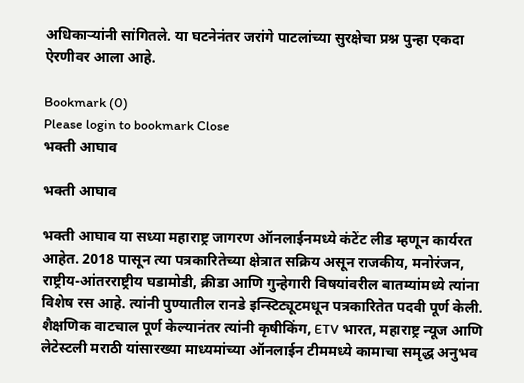अधिकाऱ्यांनी सांगितले. या घटनेनंतर जरांगे पाटलांच्या सुरक्षेचा प्रश्न पुन्हा एकदा ऐरणीवर आला आहे.

Bookmark (0)
Please login to bookmark Close
भक्ती आघाव

भक्ती आघाव

भक्ती आघाव या सध्या महाराष्ट्र जागरण ऑनलाईनमध्ये कंटेंट लीड म्हणून कार्यरत आहेत. 2018 पासून त्या पत्रकारितेच्या क्षेत्रात सक्रिय असून राजकीय, मनोरंजन, राष्ट्रीय-आंतरराष्ट्रीय घडामोडी, क्रीडा आणि गुन्हेगारी विषयांवरील बातम्यांमध्ये त्यांना विशेष रस आहे. त्यांनी पुण्यातील रानडे इन्स्टिट्यूटमधून पत्रकारितेत पदवी पूर्ण केली. शैक्षणिक वाटचाल पूर्ण केल्यानंतर त्यांनी कृषीकिंग, ETV भारत, महाराष्ट्र न्यूज आणि लेटेस्टली मराठी यांसारख्या माध्यमांच्या ऑनलाईन टीममध्ये कामाचा समृद्ध अनुभव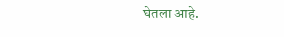घेतला आहे.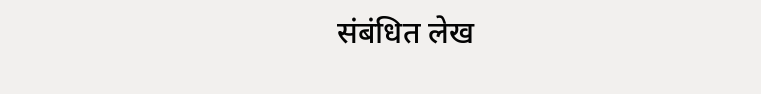संबंधित लेख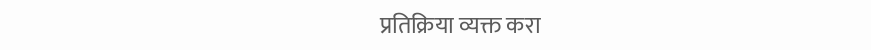प्रतिक्रिया व्यक्त करा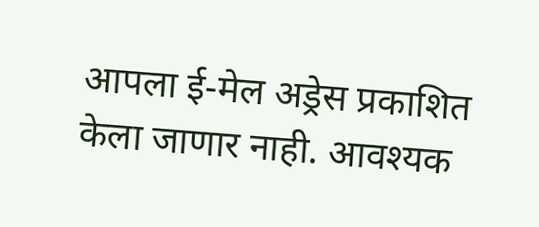आपला ई-मेल अड्रेस प्रकाशित केला जाणार नाही. आवश्यक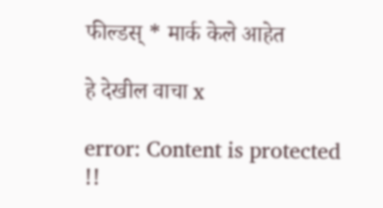फील्डस् * मार्क केले आहेत

हे देखील वाचा x

error: Content is protected !!